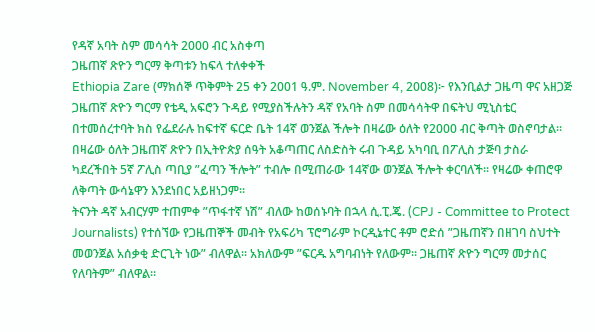የዳኛ አባት ስም መሳሳት 2000 ብር አስቀጣ
ጋዜጠኛ ጽዮን ግርማ ቅጣቱን ከፍላ ተለቀቀች
Ethiopia Zare (ማክሰኞ ጥቅምት 25 ቀን 2001 ዓ.ም. November 4, 2008)፦ የእንቢልታ ጋዜጣ ዋና አዘጋጅ ጋዜጠኛ ጽዮን ግርማ የቴዲ አፍሮን ጉዳይ የሚያስችሉትን ዳኛ የአባት ስም በመሳሳትዋ በፍትህ ሚኒስቴር በተመሰረተባት ክስ የፌደራሉ ከፍተኛ ፍርድ ቤት 14ኛ ወንጀል ችሎት በዛሬው ዕለት የ2000 ብር ቅጣት ወስኖባታል።
በዛሬው ዕለት ጋዜጠኛ ጽዮን በኢትዮጵያ ሰዓት አቆጣጠር ለስድስት ሩብ ጉዳይ አካባቢ በፖሊስ ታጅባ ታስራ ካደረችበት 5ኛ ፖሊስ ጣቢያ ”ፈጣን ችሎት” ተብሎ በሚጠራው 14ኛው ወንጀል ችሎት ቀርባለች። የዛሬው ቀጠሮዋ ለቅጣት ውሳኔዋን እንደነበር አይዘነጋም።
ትናንት ዳኛ አብርሃም ተጠምቀ ”ጥፋተኛ ነሽ” ብለው ከወሰኑባት በኋላ ሲ.ፒ.ጄ. (CPJ - Committee to Protect Journalists) የተሰኘው የጋዜጠኞች መብት የአፍሪካ ፕሮግራም ኮርዲኔተር ቶም ሮድሰ ”ጋዜጠኛን በዘገባ ስህተት መወንጀል አሰቃቂ ድርጊት ነው” ብለዋል። አክለውም ”ፍርዱ አግባብነት የለውም። ጋዜጠኛ ጽዮን ግርማ መታሰር የለባትም” ብለዋል።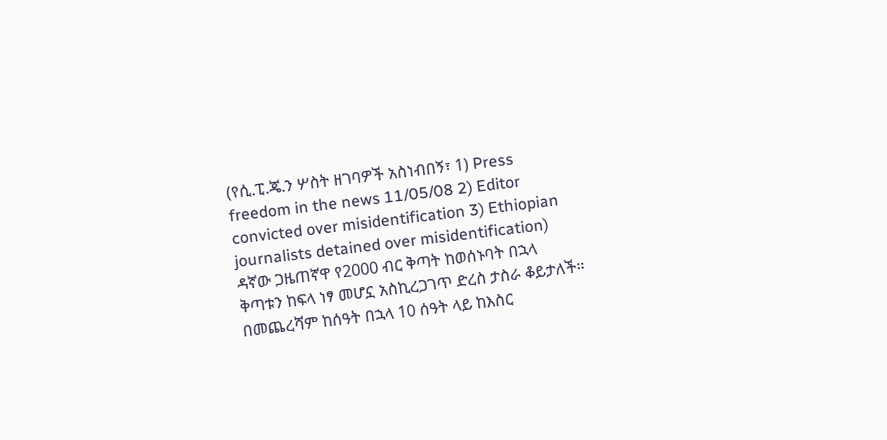(የሲ.ፒ.ጄ.ን ሦስት ዘገባዎች አስነብበኝ፣ 1) Press freedom in the news 11/05/08 2) Editor convicted over misidentification 3) Ethiopian journalists detained over misidentification)
ዳኛው ጋዜጠኛዋ የ2000 ብር ቅጣት ከወሰኑባት በኋላ ቅጣቱን ከፍላ ነፃ መሆኗ አስኪረጋገጥ ድረስ ታስራ ቆይታለች። በመጨረሻም ከሰዓት በኋላ 10 ሰዓት ላይ ከእስር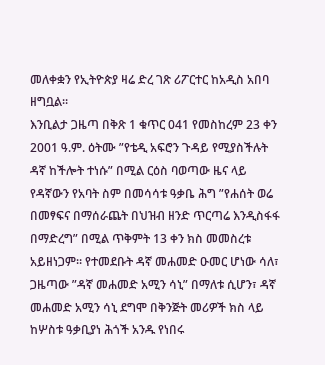መለቀቋን የኢትዮጵያ ዛሬ ድረ ገጽ ሪፖርተር ከአዲስ አበባ ዘግቧል።
እንቢልታ ጋዜጣ በቅጽ 1 ቁጥር 041 የመስከረም 23 ቀን 2001 ዓ.ም. ዕትሙ ”የቴዲ አፍሮን ጉዳይ የሚያስችሉት ዳኛ ከችሎት ተነሱ” በሚል ርዕስ ባወጣው ዜና ላይ የዳኛውን የአባት ስም በመሳሳቱ ዓቃቤ ሕግ ”የሐሰት ወሬ በመፃፍና በማሰራጨት በህዝብ ዘንድ ጥርጣሬ እንዲስፋፋ በማድረግ” በሚል ጥቅምት 13 ቀን ክስ መመስረቱ አይዘነጋም። የተመደቡት ዳኛ መሐመድ ዑመር ሆነው ሳለ፣ ጋዜጣው ”ዳኛ መሐመድ አሚን ሳኒ” በማለቱ ሲሆን፣ ዳኛ መሐመድ አሚን ሳኒ ደግሞ በቅንጅት መሪዎች ክስ ላይ ከሦስቱ ዓቃቢያነ ሕጎች አንዱ የነበሩ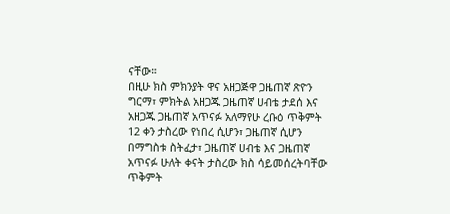ናቸው።
በዚሁ ክስ ምክንያት ዋና አዘጋጅዋ ጋዜጠኛ ጽዮን ግርማ፣ ምክትል አዘጋጁ ጋዜጠኛ ሀብቴ ታደሰ እና አዘጋጁ ጋዜጠኛ አጥናፉ አለማየሁ ረቡዕ ጥቅምት 12 ቀን ታስረው የነበረ ሲሆን፣ ጋዜጠኛ ሲሆን በማግስቱ ስትፈታ፣ ጋዜጠኛ ሀብቴ እና ጋዜጠኛ አጥናፉ ሁለት ቀናት ታስረው ክስ ሳይመሰረትባቸው ጥቅምት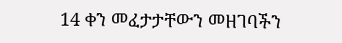14 ቀን መፈታታቸውን መዘገባችን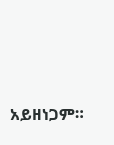አይዘነጋም።